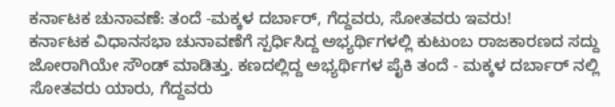ಕರ್ನಾಟಕ ಚುನಾವಣೆ: ತಂದೆ -ಮಕ್ಕಳ ದರ್ಬಾರ್, ಗೆದ್ದವರು, ಸೋತವರು ಇವರು!
ಕರ್ನಾಟಕ ವಿಧಾನಸಭಾ ಚುನಾವಣೆಗೆ ಸ್ಪರ್ಧಿಸಿದ್ದ ಅಭ್ಯರ್ಥಿಗಳಲ್ಲಿ ಕುಟುಂಬ ರಾಜಕಾರಣದ ಸದ್ದು ಜೋರಾಗಿಯೇ ಸೌಂಡ್ ಮಾಡಿತ್ತು. ಕಣದಲ್ಲಿದ್ದ ಅಭ್ಯರ್ಥಿಗಳ ಪೈಕಿ ತಂದೆ - ಮಕ್ಕಳ ದರ್ಬಾರ್ ನಲ್ಲಿ ಸೋತವರು ಯಾರು, ಗೆದ್ದವರು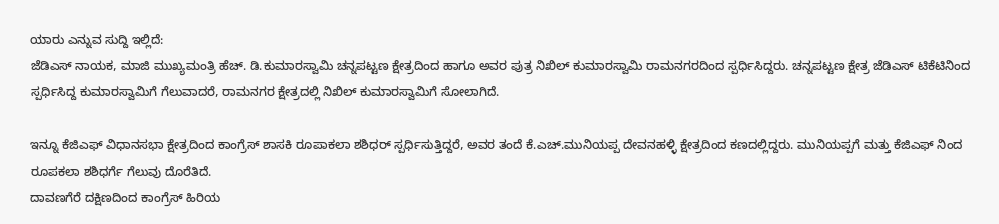ಯಾರು ಎನ್ನುವ ಸುದ್ದಿ ಇಲ್ಲಿದೆ:
ಜೆಡಿಎಸ್ ನಾಯಕ, ಮಾಜಿ ಮುಖ್ಯಮಂತ್ರಿ ಹೆಚ್. ಡಿ.ಕುಮಾರಸ್ವಾಮಿ ಚನ್ನಪಟ್ಟಣ ಕ್ಷೇತ್ರದಿಂದ ಹಾಗೂ ಅವರ ಪುತ್ರ ನಿಖಿಲ್ ಕುಮಾರಸ್ವಾಮಿ ರಾಮನಗರದಿಂದ ಸ್ಪರ್ಧಿಸಿದ್ದರು. ಚನ್ನಪಟ್ಟಣ ಕ್ಷೇತ್ರ ಜೆಡಿಎಸ್ ಟಿಕೆಟಿನಿಂದ ಸ್ಪರ್ಧಿಸಿದ್ದ ಕುಮಾರಸ್ವಾಮಿಗೆ ಗೆಲುವಾದರೆ, ರಾಮನಗರ ಕ್ಷೇತ್ರದಲ್ಲಿ ನಿಖಿಲ್ ಕುಮಾರಸ್ವಾಮಿಗೆ ಸೋಲಾಗಿದೆ.

ಇನ್ನೂ ಕೆಜಿಎಫ್ ವಿಧಾನಸಭಾ ಕ್ಷೇತ್ರದಿಂದ ಕಾಂಗ್ರೆಸ್ ಶಾಸಕಿ ರೂಪಾಕಲಾ ಶಶಿಧರ್ ಸ್ಪರ್ಧಿಸುತ್ತಿದ್ದರೆ, ಅವರ ತಂದೆ ಕೆ.ಎಚ್.ಮುನಿಯಪ್ಪ ದೇವನಹಳ್ಳಿ ಕ್ಷೇತ್ರದಿಂದ ಕಣದಲ್ಲಿದ್ದರು. ಮುನಿಯಪ್ಪಗೆ ಮತ್ತು ಕೆಜಿಎಫ್ ನಿಂದ ರೂಪಕಲಾ ಶಶಿಧರ್ಗೆ ಗೆಲುವು ದೊರೆತಿದೆ.
ದಾವಣಗೆರೆ ದಕ್ಷಿಣದಿಂದ ಕಾಂಗ್ರೆಸ್ ಹಿರಿಯ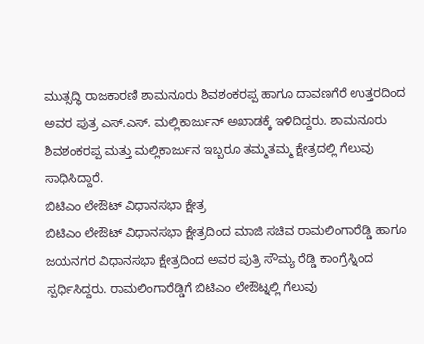ಮುತ್ಸದ್ಧಿ ರಾಜಕಾರಣಿ ಶಾಮನೂರು ಶಿವಶಂಕರಪ್ಪ ಹಾಗೂ ದಾವಣಗೆರೆ ಉತ್ತರದಿಂದ ಅವರ ಪುತ್ರ ಎಸ್.ಎಸ್. ಮಲ್ಲಿಕಾರ್ಜುನ್ ಅಖಾಡಕ್ಕೆ ಇಳಿದಿದ್ದರು. ಶಾಮನೂರು ಶಿವಶಂಕರಪ್ಪ ಮತ್ತು ಮಲ್ಲಿಕಾರ್ಜುನ ಇಬ್ಬರೂ ತಮ್ಮತಮ್ಮ ಕ್ಷೇತ್ರದಲ್ಲಿ ಗೆಲುವು ಸಾಧಿಸಿದ್ದಾರೆ.
ಬಿಟಿಎಂ ಲೇಔಟ್ ವಿಧಾನಸಭಾ ಕ್ಷೇತ್ರ
ಬಿಟಿಎಂ ಲೇಔಟ್ ವಿಧಾನಸಭಾ ಕ್ಷೇತ್ರದಿಂದ ಮಾಜಿ ಸಚಿವ ರಾಮಲಿಂಗಾರೆಡ್ಡಿ ಹಾಗೂ ಜಯನಗರ ವಿಧಾನಸಭಾ ಕ್ಷೇತ್ರದಿಂದ ಅವರ ಪುತ್ರಿ ಸೌಮ್ಯ ರೆಡ್ಡಿ ಕಾಂಗ್ರೆಸ್ನಿಂದ ಸ್ಪರ್ಧಿಸಿದ್ದರು. ರಾಮಲಿಂಗಾರೆಡ್ಡಿಗೆ ಬಿಟಿಎಂ ಲೇಔಟ್ನಲ್ಲಿ ಗೆಲುವು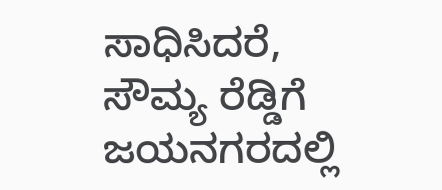ಸಾಧಿಸಿದರೆ, ಸೌಮ್ಯ ರೆಡ್ಡಿಗೆ ಜಯನಗರದಲ್ಲಿ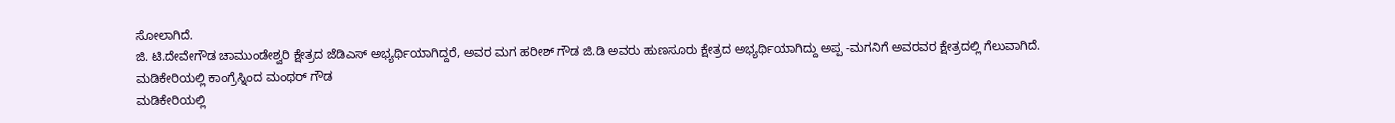ಸೋಲಾಗಿದೆ.
ಜಿ. ಟಿ.ದೇವೇಗೌಡ ಚಾಮುಂಡೇಶ್ವರಿ ಕ್ಷೇತ್ರದ ಜೆಡಿಎಸ್ ಅಭ್ಯರ್ಥಿಯಾಗಿದ್ದರೆ, ಅವರ ಮಗ ಹರೀಶ್ ಗೌಡ ಜಿ.ಡಿ ಅವರು ಹುಣಸೂರು ಕ್ಷೇತ್ರದ ಅಭ್ಯರ್ಥಿಯಾಗಿದ್ದು ಅಪ್ಪ -ಮಗನಿಗೆ ಅವರವರ ಕ್ಷೇತ್ರದಲ್ಲಿ ಗೆಲುವಾಗಿದೆ.
ಮಡಿಕೇರಿಯಲ್ಲಿ ಕಾಂಗ್ರೆಸ್ನಿಂದ ಮಂಥರ್ ಗೌಡ
ಮಡಿಕೇರಿಯಲ್ಲಿ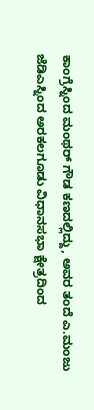ಕಾಂಗ್ರೆಸ್ನಿಂದ ಮಂಥರ್ ಗೌಡ ಕಣದಲ್ಲಿದ್ದು, ಅವರ ತಂದೆ ಎ.ಮಂಜು ಜೆಡಿಎಸ್ನಿಂದ ಅರಕಲಗೂಡು ವಿಧಾನಸಭಾ ಕ್ಷೇತ್ರದಿಂದ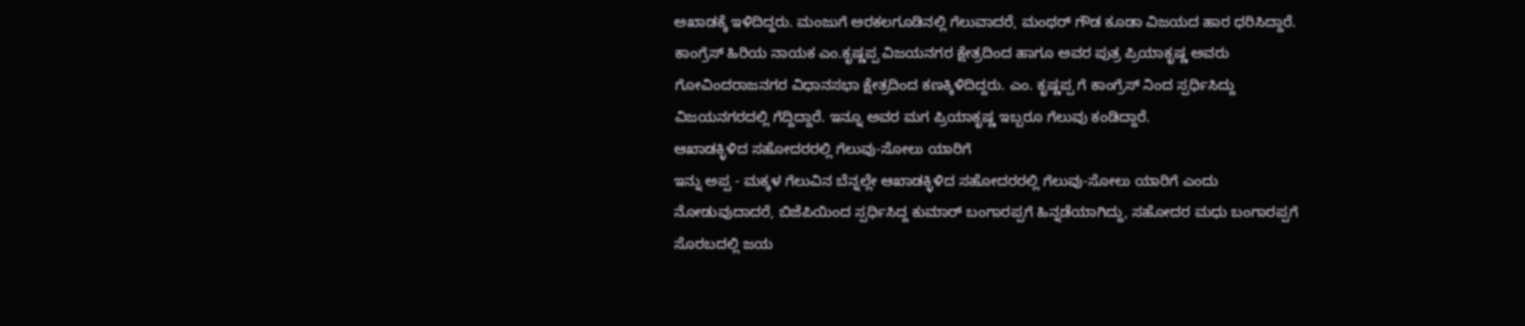ಅಖಾಡಕ್ಕೆ ಇಳಿದಿದ್ದರು. ಮಂಜುಗೆ ಅರಕಲಗೂಡಿನಲ್ಲಿ ಗೆಲುವಾದರೆ, ಮಂಥರ್ ಗೌಡ ಕೂಡಾ ವಿಜಯದ ಹಾರ ಧರಿಸಿದ್ದಾರೆ.
ಕಾಂಗ್ರೆಸ್ ಹಿರಿಯ ನಾಯಕ ಎಂ.ಕೃಷ್ಣಪ್ಪ ವಿಜಯನಗರ ಕ್ಷೇತ್ರದಿಂದ ಹಾಗೂ ಅವರ ಪುತ್ರ ಪ್ರಿಯಾಕೃಷ್ಣ ಅವರು ಗೋವಿಂದರಾಜನಗರ ವಿಧಾನಸಭಾ ಕ್ಷೇತ್ರದಿಂದ ಕಣಕ್ಕಿಳಿದಿದ್ದರು. ಎಂ. ಕೃಷ್ಣಪ್ಪ ಗೆ ಕಾಂಗ್ರೆಸ್ ನಿಂದ ಸ್ಪರ್ಧಿಸಿದ್ದು ವಿಜಯನಗರದಲ್ಲಿ ಗೆದ್ದಿದ್ದಾರೆ. ಇನ್ನೂ ಅವರ ಮಗ ಪ್ರಿಯಾಕೃಷ್ಣ ಇಬ್ಬರೂ ಗೆಲುವು ಕಂಡಿದ್ದಾರೆ.
ಆಖಾಡಕ್ಳಿಳಿದ ಸಹೋದರರಲ್ಲಿ ಗೆಲುವು-ಸೋಲು ಯಾರಿಗೆ
ಇನ್ನು ಅಪ್ಪ - ಮಕ್ಕಳ ಗೆಲುವಿನ ಬೆನ್ನಲ್ಲೇ ಆಖಾಡಕ್ಳಿಳಿದ ಸಹೋದರರಲ್ಲಿ ಗೆಲುವು-ಸೋಲು ಯಾರಿಗೆ ಎಂದು ನೋಡುವುದಾದರೆ, ಬಿಜೆಪಿಯಿಂದ ಸ್ಪರ್ಧಿಸಿದ್ದ ಕುಮಾರ್ ಬಂಗಾರಪ್ಪಗೆ ಹಿನ್ನಡೆಯಾಗಿದ್ದು, ಸಹೋದರ ಮಧು ಬಂಗಾರಪ್ಪಗೆ ಸೊರಬದಲ್ಲಿ ಜಯ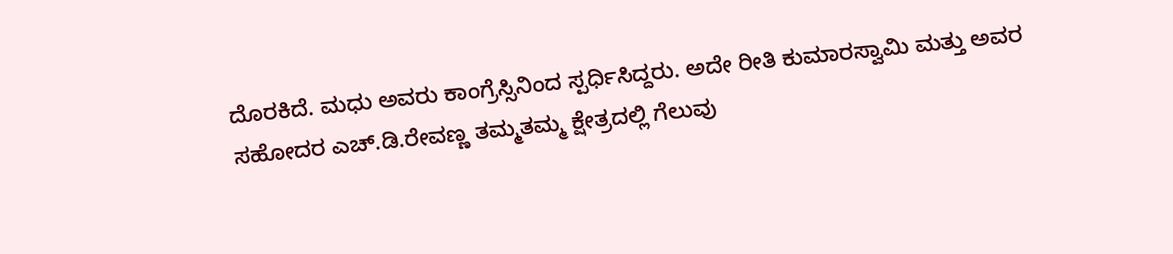ದೊರಕಿದೆ. ಮಧು ಅವರು ಕಾಂಗ್ರೆಸ್ಸಿನಿಂದ ಸ್ಪರ್ಧಿಸಿದ್ದರು. ಅದೇ ರೀತಿ ಕುಮಾರಸ್ವಾಮಿ ಮತ್ತು ಅವರ ಸಹೋದರ ಎಚ್.ಡಿ.ರೇವಣ್ಣ ತಮ್ಮತಮ್ಮ ಕ್ಷೇತ್ರದಲ್ಲಿ ಗೆಲುವು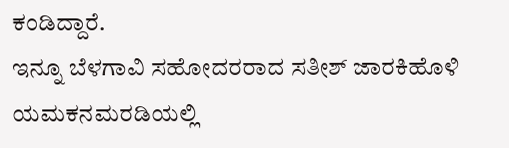ಕಂಡಿದ್ದಾರೆ.
ಇನ್ನೂ ಬೆಳಗಾವಿ ಸಹೋದರರಾದ ಸತೀಶ್ ಜಾರಕಿಹೊಳಿ ಯಮಕನಮರಡಿಯಲ್ಲಿ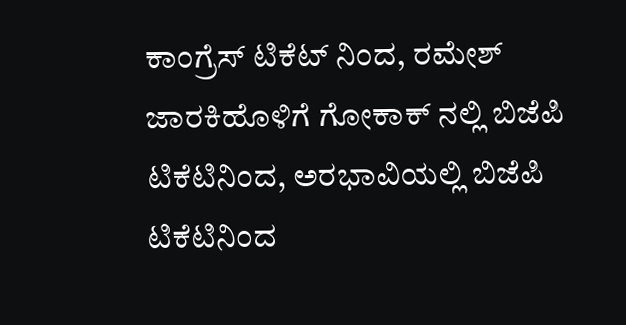ಕಾಂಗ್ರೆಸ್ ಟಿಕೆಟ್ ನಿಂದ, ರಮೇಶ್ ಜಾರಕಿಹೊಳಿಗೆ ಗೋಕಾಕ್ ನಲ್ಲಿ ಬಿಜೆಪಿ ಟಿಕೆಟಿನಿಂದ, ಅರಭಾವಿಯಲ್ಲಿ ಬಿಜೆಪಿ ಟಿಕೆಟಿನಿಂದ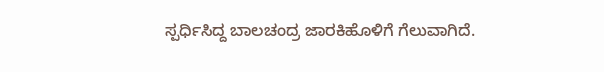ಸ್ಪರ್ಧಿಸಿದ್ದ ಬಾಲಚಂದ್ರ ಜಾರಕಿಹೊಳಿಗೆ ಗೆಲುವಾಗಿದೆ.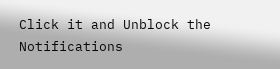Click it and Unblock the Notifications